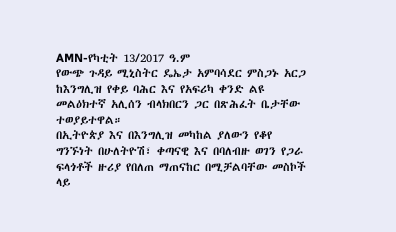AMN-የካቲት 13/2017 ዓ.ም
የውጭ ጉዳይ ሚኒስትር ዴኤታ አምባሳደር ምስጋኑ አርጋ ከእንግሊዝ የቀይ ባሕር እና የአፍሪካ ቀንድ ልዩ መልዕክተኛ አሊሰን ብላክበርን ጋር በጽሕፈት ቤታቸው ተወያይተዋል።
በኢትዮጵያ እና በእንግሊዝ መካከል ያለውን የቆየ ግንኙነት በሁለትዮሽ፣ ቀጣናዊ እና በባለብዙ ወገን የጋራ ፍላጎቶች ዙሪያ የበለጠ ማጠናከር በሚቻልባቸው መስኮች ላይ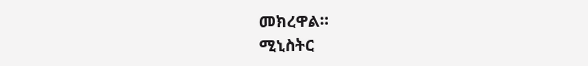መክረዋል።
ሚኒስትር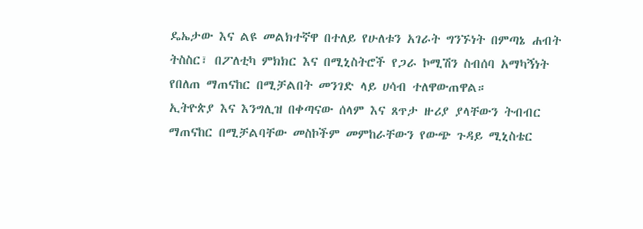ዴኤታው እና ልዩ መልክተኛዋ በተለይ የሁለቱን አገራት ግንኙነት በምጣኔ ሐብት ትስስር፣ በፖለቲካ ምክክር እና በሚኒስትሮች የጋራ ኮሚሽን ስብሰባ አማካኝነት የበለጠ ማጠናከር በሚቻልበት መንገድ ላይ ሀሳብ ተለዋውጠዋል።
ኢትዮጵያ እና እንግሊዝ በቀጣናው ሰላም እና ጸጥታ ዙሪያ ያላቸውን ትብብር ማጠናከር በሚቻልባቸው መስኮችም መምከራቸውን የውጭ ጉዳይ ሚኒስቴር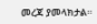መረጃ ያመላክታል።